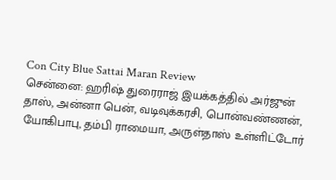Con City Blue Sattai Maran Review
சென்னை: ஹரிஷ் துரைராஜ் இயக்கத்தில் அர்ஜுன் தாஸ், அன்னா பென், வடிவுக்கரசி, பொன்வண்ணன், யோகிபாபு, தம்பி ராமையா, அருள்தாஸ் உள்ளிட்டோர்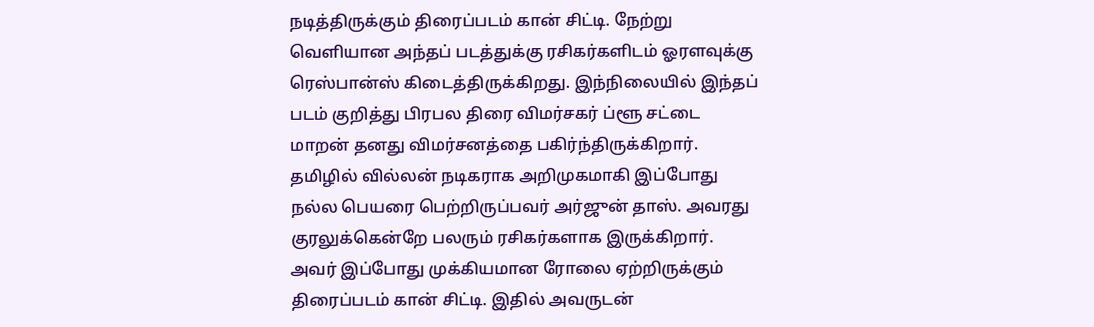நடித்திருக்கும் திரைப்படம் கான் சிட்டி. நேற்று வெளியான அந்தப் படத்துக்கு ரசிகர்களிடம் ஓரளவுக்கு ரெஸ்பான்ஸ் கிடைத்திருக்கிறது. இந்நிலையில் இந்தப் படம் குறித்து பிரபல திரை விமர்சகர் ப்ளூ சட்டை மாறன் தனது விமர்சனத்தை பகிர்ந்திருக்கிறார்.
தமிழில் வில்லன் நடிகராக அறிமுகமாகி இப்போது நல்ல பெயரை பெற்றிருப்பவர் அர்ஜுன் தாஸ். அவரது குரலுக்கென்றே பலரும் ரசிகர்களாக இருக்கிறார். அவர் இப்போது முக்கியமான ரோலை ஏற்றிருக்கும் திரைப்படம் கான் சிட்டி. இதில் அவருடன்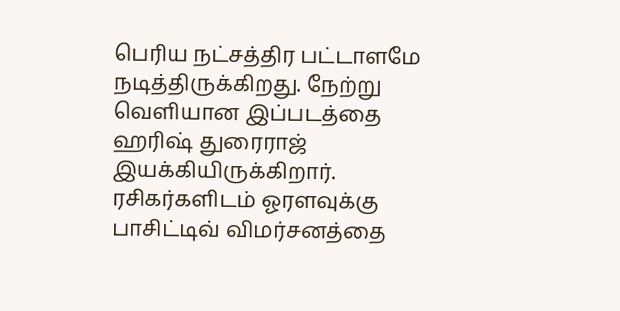பெரிய நட்சத்திர பட்டாளமே நடித்திருக்கிறது. நேற்று வெளியான இப்படத்தை ஹரிஷ் துரைராஜ் இயக்கியிருக்கிறார். ரசிகர்களிடம் ஓரளவுக்கு பாசிட்டிவ் விமர்சனத்தை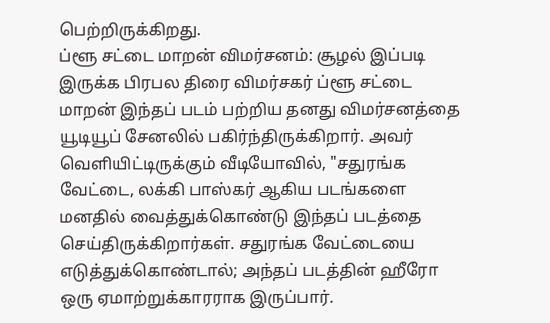பெற்றிருக்கிறது.
ப்ளூ சட்டை மாறன் விமர்சனம்: சூழல் இப்படி இருக்க பிரபல திரை விமர்சகர் ப்ளூ சட்டை மாறன் இந்தப் படம் பற்றிய தனது விமர்சனத்தை யூடியூப் சேனலில் பகிர்ந்திருக்கிறார். அவர் வெளியிட்டிருக்கும் வீடியோவில், "சதுரங்க வேட்டை, லக்கி பாஸ்கர் ஆகிய படங்களை மனதில் வைத்துக்கொண்டு இந்தப் படத்தை செய்திருக்கிறார்கள். சதுரங்க வேட்டையை எடுத்துக்கொண்டால்; அந்தப் படத்தின் ஹீரோ ஒரு ஏமாற்றுக்காரராக இருப்பார்.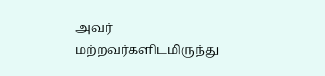அவர் மற்றவர்களிடமிருந்து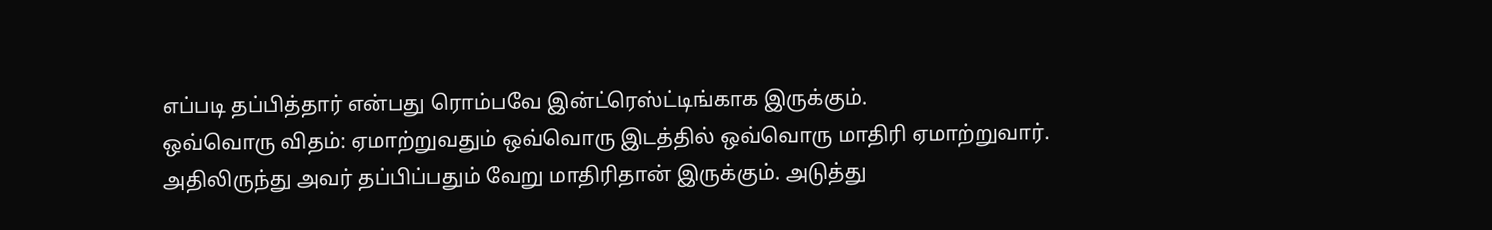எப்படி தப்பித்தார் என்பது ரொம்பவே இன்ட்ரெஸ்ட்டிங்காக இருக்கும்.
ஒவ்வொரு விதம்: ஏமாற்றுவதும் ஒவ்வொரு இடத்தில் ஒவ்வொரு மாதிரி ஏமாற்றுவார். அதிலிருந்து அவர் தப்பிப்பதும் வேறு மாதிரிதான் இருக்கும். அடுத்து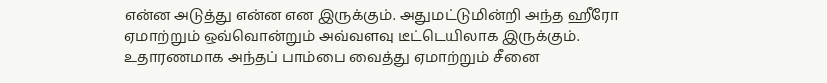என்ன அடுத்து என்ன என இருக்கும். அதுமட்டுமின்றி அந்த ஹீரோ ஏமாற்றும் ஒவ்வொன்றும் அவ்வளவு டீட்டெயிலாக இருக்கும். உதாரணமாக அந்தப் பாம்பை வைத்து ஏமாற்றும் சீனை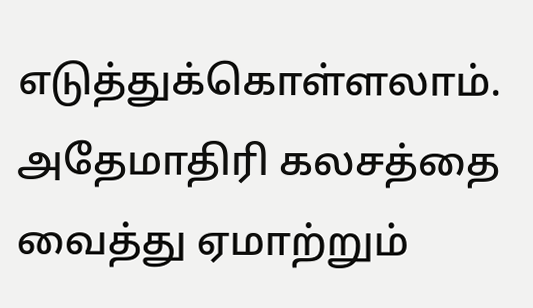எடுத்துக்கொள்ளலாம். அதேமாதிரி கலசத்தை வைத்து ஏமாற்றும்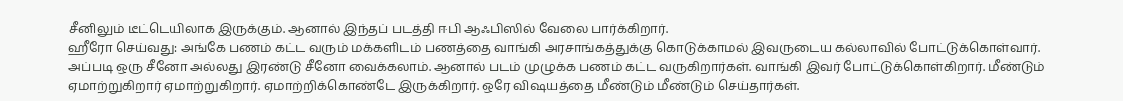சீனிலும் டீட்டெயிலாக இருக்கும். ஆனால் இந்தப் படத்தி ஈபி ஆஃபிஸில் வேலை பார்க்கிறார்.
ஹீரோ செய்வது: அங்கே பணம் கட்ட வரும் மக்களிடம் பணத்தை வாங்கி அரசாங்கத்துக்கு கொடுக்காமல் இவருடைய கல்லாவில் போட்டுக்கொள்வார். அப்படி ஒரு சீனோ அல்லது இரண்டு சீனோ வைக்கலாம். ஆனால் படம் முழுக்க பணம் கட்ட வருகிறார்கள். வாங்கி இவர் போட்டுக்கொள்கிறார். மீண்டும் ஏமாற்றுகிறார் ஏமாற்றுகிறார். ஏமாற்றிக்கொண்டே இருக்கிறார். ஒரே விஷயத்தை மீண்டும் மீண்டும் செய்தார்கள்.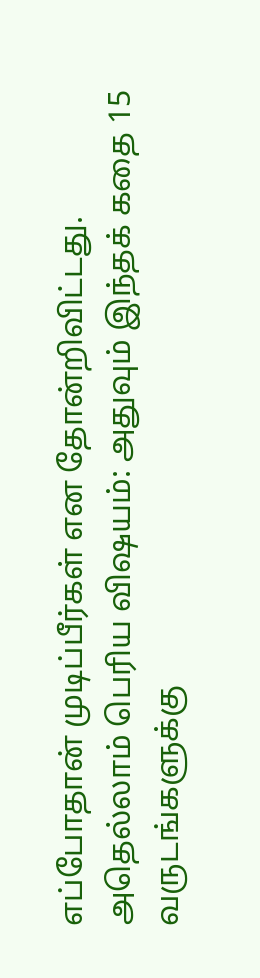எப்போதான் முடிப்பீர்கள் என தோன்றிவிட்டது.
அதெல்லாம் பெரிய விஷயம்: அதுவும் இந்தக் கதை 15 வருடங்களுக்கு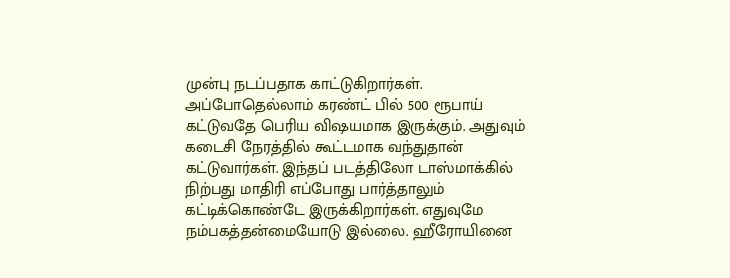முன்பு நடப்பதாக காட்டுகிறார்கள். அப்போதெல்லாம் கரண்ட் பில் 500 ரூபாய் கட்டுவதே பெரிய விஷயமாக இருக்கும். அதுவும் கடைசி நேரத்தில் கூட்டமாக வந்துதான் கட்டுவார்கள். இந்தப் படத்திலோ டாஸ்மாக்கில் நிற்பது மாதிரி எப்போது பார்த்தாலும் கட்டிக்கொண்டே இருக்கிறார்கள். எதுவுமே நம்பகத்தன்மையோடு இல்லை. ஹீரோயினை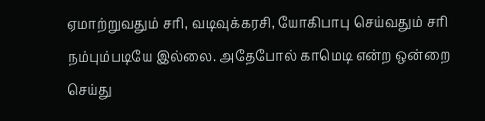ஏமாற்றுவதும் சரி, வடிவுக்கரசி, யோகிபாபு செய்வதும் சரி நம்பும்படியே இல்லை. அதேபோல் காமெடி என்ற ஒன்றை செய்து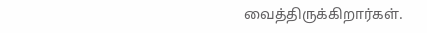வைத்திருக்கிறார்கள்.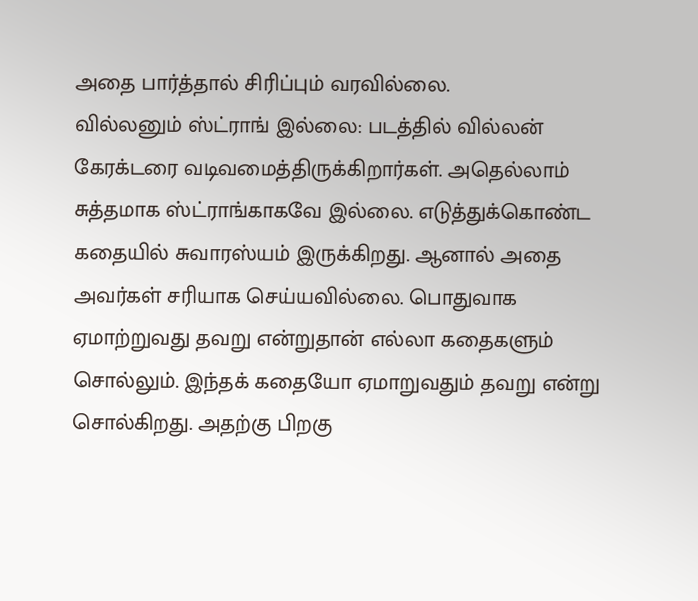அதை பார்த்தால் சிரிப்பும் வரவில்லை.
வில்லனும் ஸ்ட்ராங் இல்லை: படத்தில் வில்லன் கேரக்டரை வடிவமைத்திருக்கிறார்கள். அதெல்லாம் சுத்தமாக ஸ்ட்ராங்காகவே இல்லை. எடுத்துக்கொண்ட கதையில் சுவாரஸ்யம் இருக்கிறது. ஆனால் அதை அவர்கள் சரியாக செய்யவில்லை. பொதுவாக ஏமாற்றுவது தவறு என்றுதான் எல்லா கதைகளும் சொல்லும். இந்தக் கதையோ ஏமாறுவதும் தவறு என்று சொல்கிறது. அதற்கு பிறகு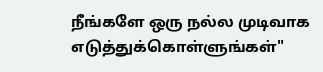நீங்களே ஒரு நல்ல முடிவாக எடுத்துக்கொள்ளுங்கள்"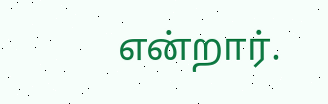என்றார்.